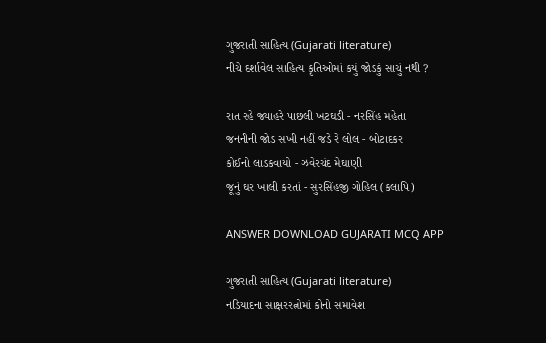ગુજરાતી સાહિત્ય (Gujarati literature)
નીચે દર્શાવેલ સાહિત્ય કૃતિઓમાં કયું જોડકું સાચું નથી ?

રાત રહે જ્યાહરે પાછલી ખટઘડી - નરસિંહ મહેતા
જનનીની જોડ સખી નહીં જડે રે લોલ - બોટાદકર
કોઈનો લાડકવાયો - ઝવેરચંદ મેઘાણી
જૂનું ઘર ખાલી કરતાં - સુરસિંહજી ગોહિલ (કલાપિ)

ANSWER DOWNLOAD GUJARATI MCQ APP

ગુજરાતી સાહિત્ય (Gujarati literature)
નડિયાદના સાક્ષરરત્નોમાં કોનો સમાવેશ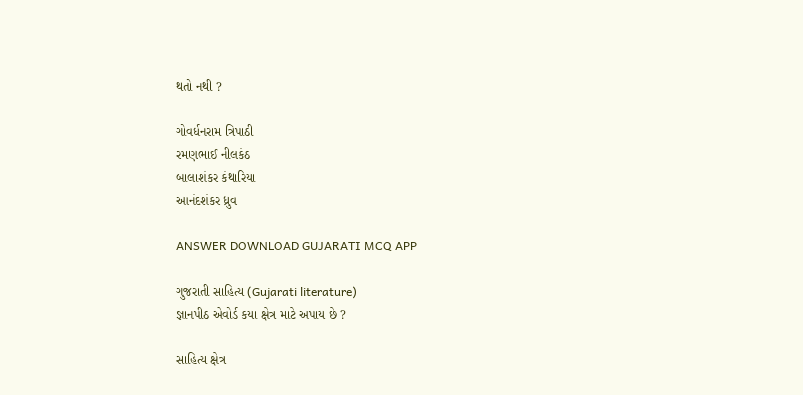થતો નથી ?

ગોવર્ધનરામ ત્રિપાઠી
રમણભાઈ નીલકંઠ
બાલાશંકર કંથારિયા
આનંદશંકર ધ્રુવ

ANSWER DOWNLOAD GUJARATI MCQ APP

ગુજરાતી સાહિત્ય (Gujarati literature)
જ્ઞાનપીઠ એવોર્ડ કયા ક્ષેત્ર માટે અપાય છે ?

સાહિત્ય ક્ષેત્ર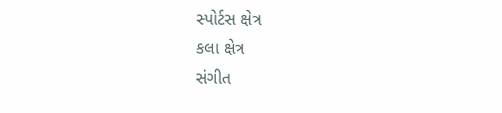સ્પોર્ટસ ક્ષેત્ર
કલા ક્ષેત્ર
સંગીત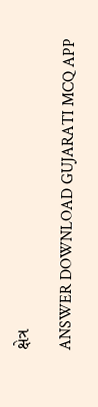ક્ષેત્ર

ANSWER DOWNLOAD GUJARATI MCQ APP